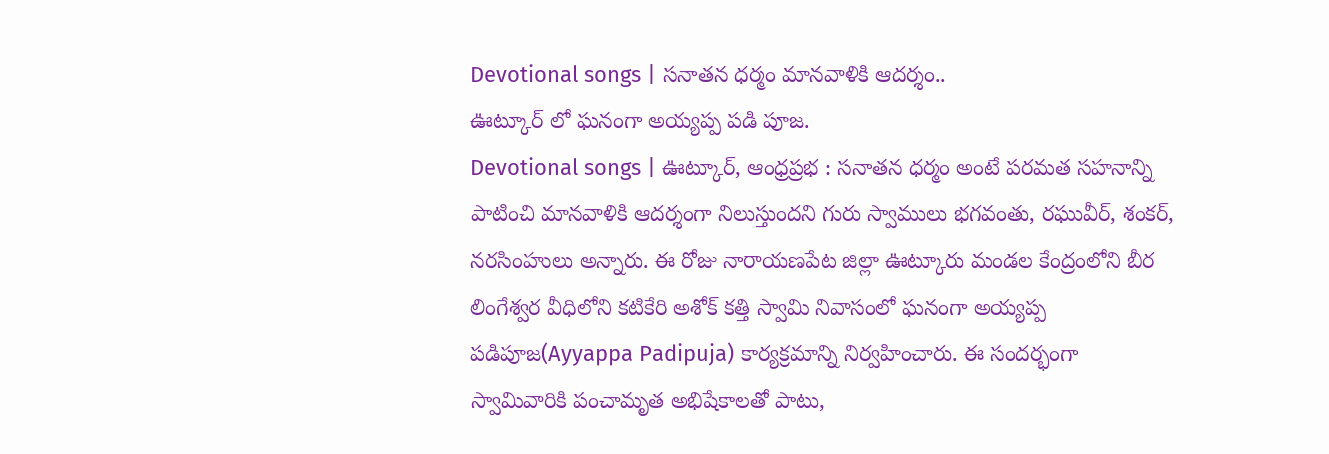Devotional songs | సనాతన ధర్మం మానవాళికి ఆదర్శం..
ఊట్కూర్ లో ఘనంగా అయ్యప్ప పడి పూజ.
Devotional songs | ఊట్కూర్, ఆంధ్రప్రభ : సనాతన ధర్మం అంటే పరమత సహనాన్ని పాటించి మానవాళికి ఆదర్శంగా నిలుస్తుందని గురు స్వాములు భగవంతు, రఘువీర్, శంకర్, నరసింహులు అన్నారు. ఈ రోజు నారాయణపేట జిల్లా ఊట్కూరు మండల కేంద్రంలోని బీర లింగేశ్వర వీధిలోని కటికేరి అశోక్ కత్తి స్వామి నివాసంలో ఘనంగా అయ్యప్ప పడిపూజ(Ayyappa Padipuja) కార్యక్రమాన్ని నిర్వహించారు. ఈ సందర్భంగా స్వామివారికి పంచామృత అభిషేకాలతో పాటు,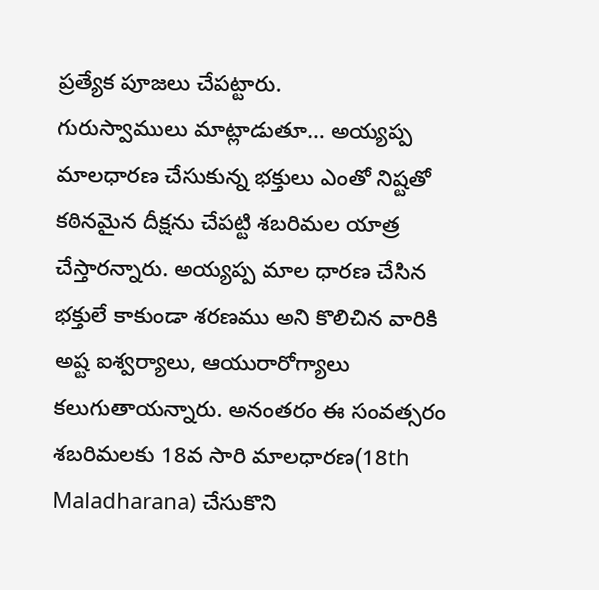ప్రత్యేక పూజలు చేపట్టారు.
గురుస్వాములు మాట్లాడుతూ… అయ్యప్ప మాలధారణ చేసుకున్న భక్తులు ఎంతో నిష్టతో కఠినమైన దీక్షను చేపట్టి శబరిమల యాత్ర చేస్తారన్నారు. అయ్యప్ప మాల ధారణ చేసిన భక్తులే కాకుండా శరణము అని కొలిచిన వారికి అష్ట ఐశ్వర్యాలు, ఆయురారోగ్యాలు కలుగుతాయన్నారు. అనంతరం ఈ సంవత్సరం శబరిమలకు 18వ సారి మాలధారణ(18th Maladharana) చేసుకొని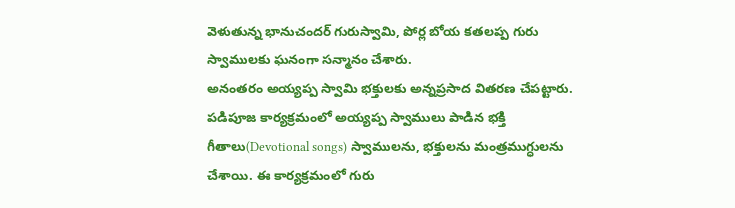వెళుతున్న భానుచందర్ గురుస్వామి, పోర్ల బోయ కతలప్ప గురు స్వాములకు ఘనంగా సన్మానం చేశారు.
అనంతరం అయ్యప్ప స్వామి భక్తులకు అన్నప్రసాద వితరణ చేపట్టారు. పడిపూజ కార్యక్రమంలో అయ్యప్ప స్వాములు పాడిన భక్తి గీతాలు(Devotional songs) స్వాములను, భక్తులను మంత్రముగ్ధులను చేశాయి. ఈ కార్యక్రమంలో గురు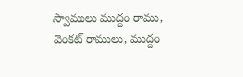స్వాములు ముద్దం రాము, వెంకట్ రాములు, ముద్దం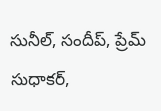సునీల్, సందీప్, ప్రేమ్ సుధాకర్,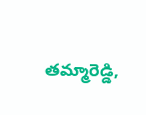తమ్మారెడ్డి,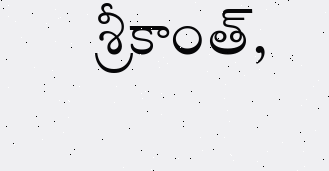శ్రీకాంత్,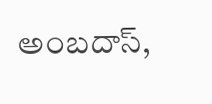అంబదాస్,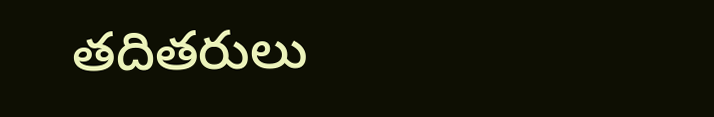తదితరులు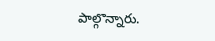పాల్గొన్నారు.